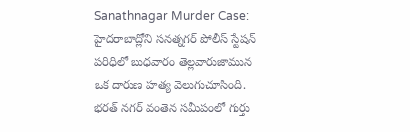Sanathnagar Murder Case: హైదరాబాద్లోని సనత్నగర్ పోలీస్ స్టేషన్ పరిధిలో బుధవారం తెల్లవారుజామున ఒక దారుణ హత్య వెలుగుచూసింది. భరత్ నగర్ వంతెన సమీపంలో గుర్తు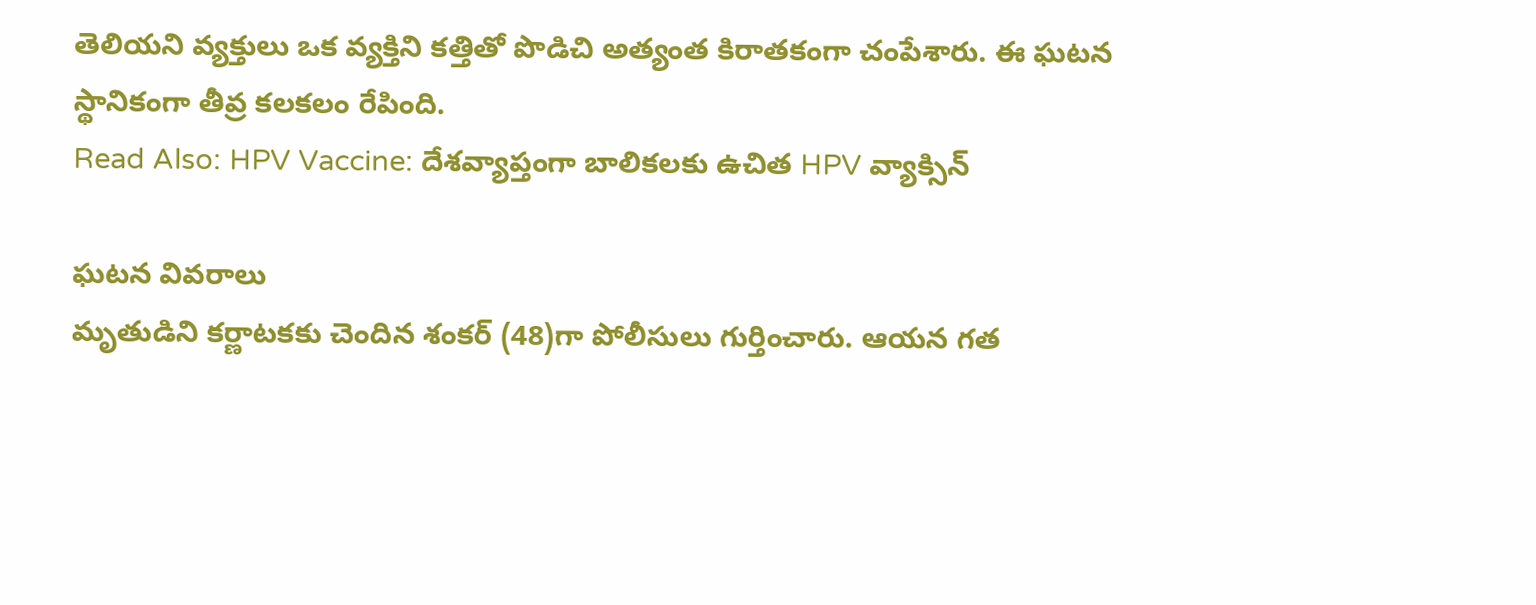తెలియని వ్యక్తులు ఒక వ్యక్తిని కత్తితో పొడిచి అత్యంత కిరాతకంగా చంపేశారు. ఈ ఘటన స్థానికంగా తీవ్ర కలకలం రేపింది.
Read Also: HPV Vaccine: దేశవ్యాప్తంగా బాలికలకు ఉచిత HPV వ్యాక్సిన్

ఘటన వివరాలు
మృతుడిని కర్ణాటకకు చెందిన శంకర్ (48)గా పోలీసులు గుర్తించారు. ఆయన గత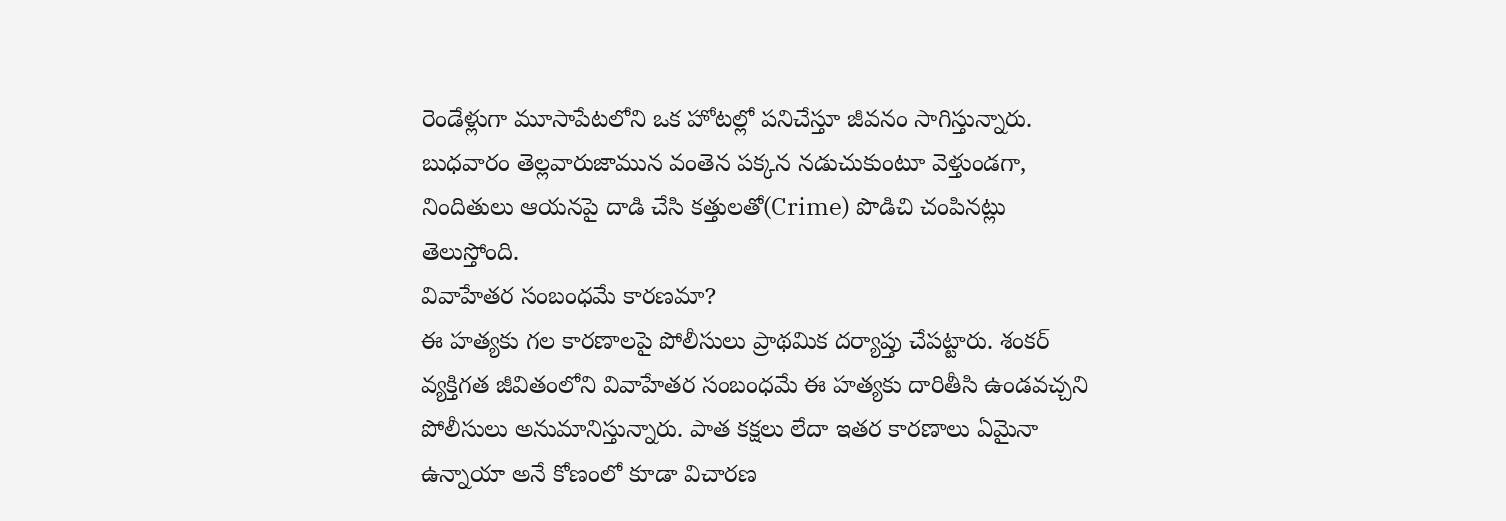రెండేళ్లుగా మూసాపేటలోని ఒక హోటల్లో పనిచేస్తూ జీవనం సాగిస్తున్నారు. బుధవారం తెల్లవారుజామున వంతెన పక్కన నడుచుకుంటూ వెళ్తుండగా, నిందితులు ఆయనపై దాడి చేసి కత్తులతో(Crime) పొడిచి చంపినట్లు తెలుస్తోంది.
వివాహేతర సంబంధమే కారణమా?
ఈ హత్యకు గల కారణాలపై పోలీసులు ప్రాథమిక దర్యాప్తు చేపట్టారు. శంకర్ వ్యక్తిగత జీవితంలోని వివాహేతర సంబంధమే ఈ హత్యకు దారితీసి ఉండవచ్చని పోలీసులు అనుమానిస్తున్నారు. పాత కక్షలు లేదా ఇతర కారణాలు ఏమైనా ఉన్నాయా అనే కోణంలో కూడా విచారణ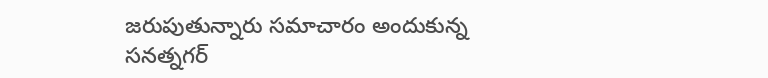జరుపుతున్నారు సమాచారం అందుకున్న సనత్నగర్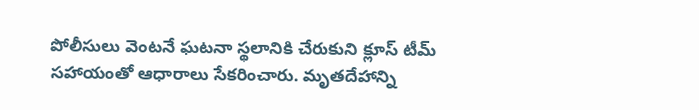పోలీసులు వెంటనే ఘటనా స్థలానికి చేరుకుని క్లూస్ టీమ్ సహాయంతో ఆధారాలు సేకరించారు. మృతదేహాన్ని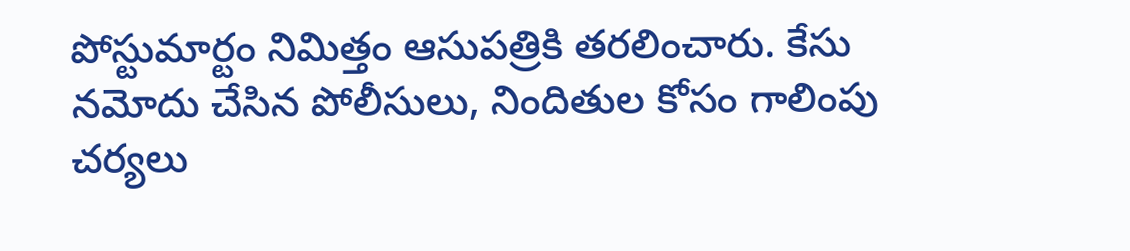పోస్టుమార్టం నిమిత్తం ఆసుపత్రికి తరలించారు. కేసు నమోదు చేసిన పోలీసులు, నిందితుల కోసం గాలింపు చర్యలు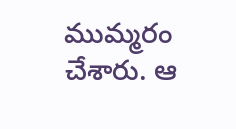ముమ్మరం చేశారు. ఆ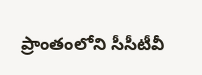ప్రాంతంలోని సీసీటీవీ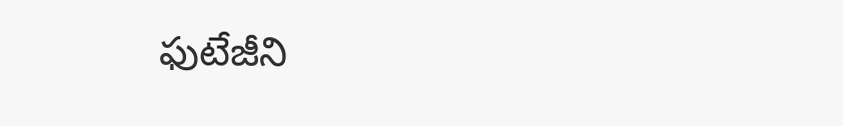ఫుటేజీని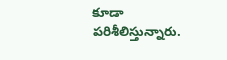కూడా పరిశీలిస్తున్నారు.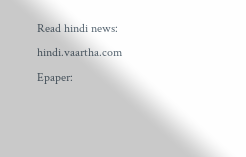Read hindi news: hindi.vaartha.com
Epaper: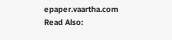epaper.vaartha.com
Read Also: